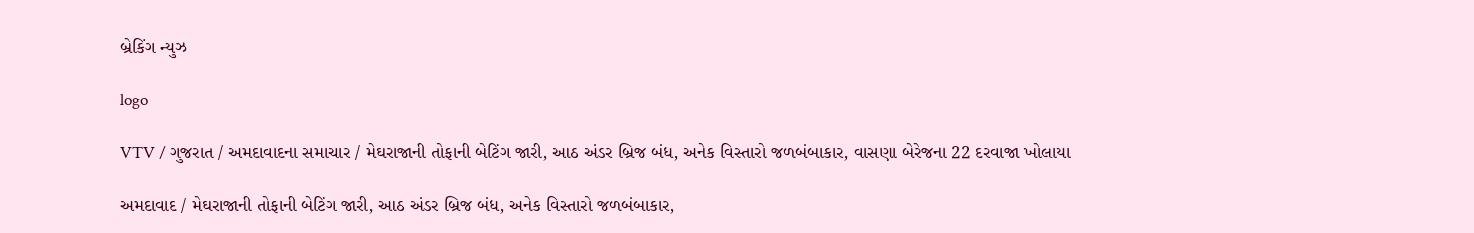બ્રેકિંગ ન્યુઝ

logo

VTV / ગુજરાત / અમદાવાદના સમાચાર / મેઘરાજાની તોફાની બેટિંગ જારી, આઠ અંડર બ્રિજ બંધ, અનેક વિસ્તારો જળબંબાકાર, વાસણા બેરેજના 22 દરવાજા ખોલાયા

અમદાવાદ / મેઘરાજાની તોફાની બેટિંગ જારી, આઠ અંડર બ્રિજ બંધ, અનેક વિસ્તારો જળબંબાકાર,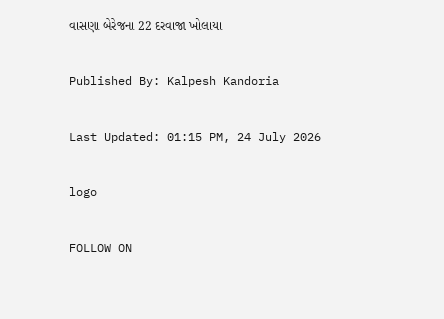વાસણા બેરેજના 22 દરવાજા ખોલાયા

Published By: Kalpesh Kandoria

Last Updated: 01:15 PM, 24 July 2026

logo

FOLLOW ON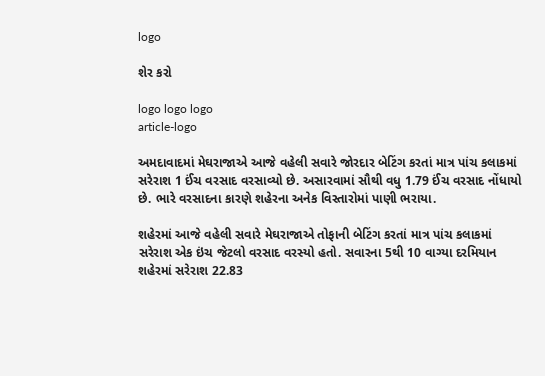logo

શેર કરો

logo logo logo
article-logo

અમદાવાદમાં મેઘરાજાએ આજે વહેલી સવારે જોરદાર બેટિંગ કરતાં માત્ર પાંચ કલાકમાં સરેરાશ 1 ઈંચ વરસાદ વરસાવ્યો છે. અસારવામાં સૌથી વધુ 1.79 ઈંચ વરસાદ નોંધાયો છે. ભારે વરસાદના કારણે શહેરના અનેક વિસ્તારોમાં પાણી ભરાયા.

શહેરમાં આજે વહેલી સવારે મેઘરાજાએ તોફાની બેટિંગ કરતાં માત્ર પાંચ કલાકમાં સરેરાશ એક ઇંચ જેટલો વરસાદ વરસ્યો હતો. સવારના 5થી 10 વાગ્યા દરમિયાન શહેરમાં સરેરાશ 22.83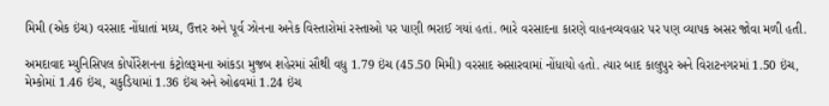મિમી (એક ઇંચ) વરસાદ નોંધાતાં મધ્ય, ઉત્તર અને પૂર્વ ઝોનના અનેક વિસ્તારોમાં રસ્તાઓ પર પાણી ભરાઈ ગયાં હતાં. ભારે વરસાદના કારણે વાહનવ્યવહાર પર પણ વ્યાપક અસર જોવા મળી હતી.

અમદાવાદ મ્યુનિસિપલ કોર્પોરેશનના કંટ્રોલરૂમના આંકડા મુજબ શહેરમાં સૌથી વધુ 1.79 ઇંચ (45.50 મિમી) વરસાદ અસારવામાં નોંધાયો હતો. ત્યાર બાદ કાલુપુર અને વિરાટનગરમાં 1.50 ઇંચ, મેમ્કોમાં 1.46 ઇંચ, ચકુડિયામાં 1.36 ઇંચ અને ઓઢવમાં 1.24 ઇંચ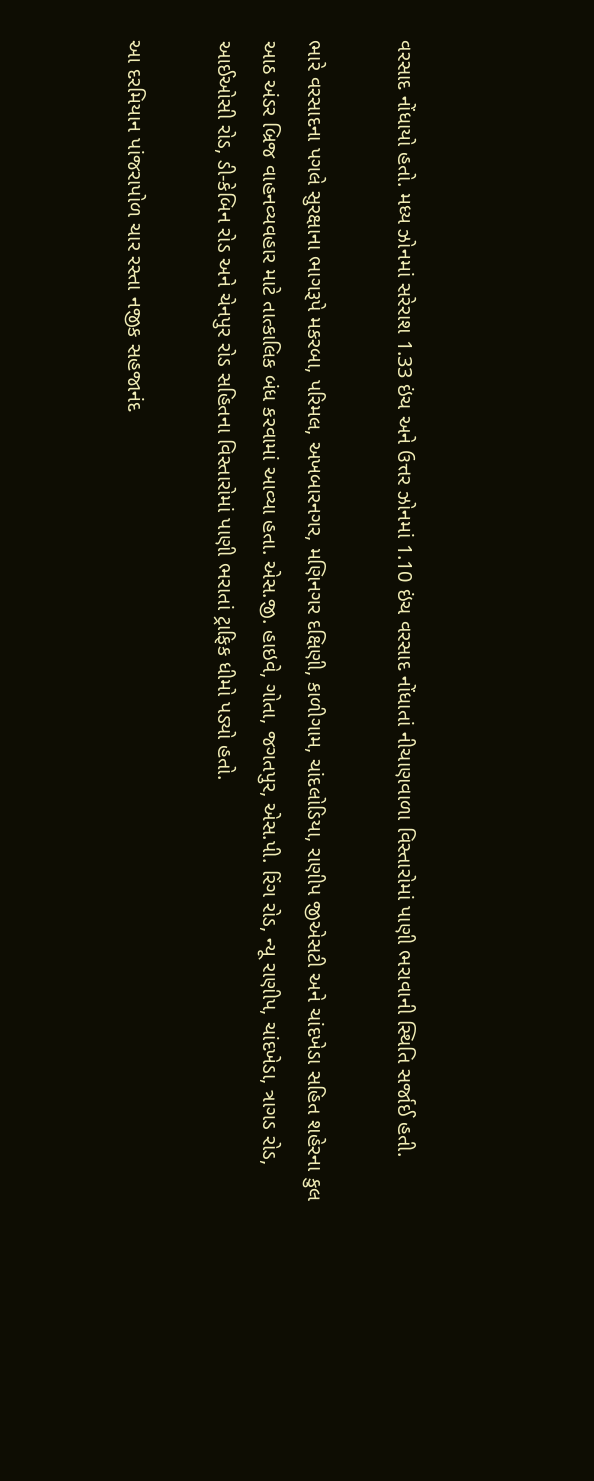વરસાદ નોંધાયો હતો. મધ્ય ઝોનમાં સરેરાશ 1.33 ઇંચ અને ઉત્તર ઝોનમાં 1.10 ઇંચ વરસાદ નોંધાતાં નીચાણવાળા વિસ્તારોમાં પાણી ભરાવાની સ્થિતિ સર્જાઈ હતી.

ભારે વરસાદના પગલે સુરક્ષાના ભાગરૂપે મકરબા, પરિમલ, અખબારનગર, મણિનગર દક્ષિણી, કાળીગામ, ચાંદલોડિયા, રાણીપ જીએસટી અને ચાંદખેડા સહિત શહેરના કુલ આઠ અંડર બ્રિજ વાહનવ્યવહાર માટે તાત્કાલિક બંધ કરવામાં આવ્યા હતા. એસ.જી. હાઇવે, ગોતા, જગતપુર, એસ.પી. રિંગ રોડ, ન્યૂ રાણીપ, ચાંદખેડા, ત્રાગડ રોડ, આઈઓસી રોડ, ડી-કેબિન રોડ અને ચેનપુર રોડ સહિતના વિસ્તારોમાં પાણી ભરાતાં ટ્રાફિક ધીમો પડ્યો હતો.

આ દરમિયાન પાંજરાપોળ ચાર રસ્તા નજીક સહજાનંદ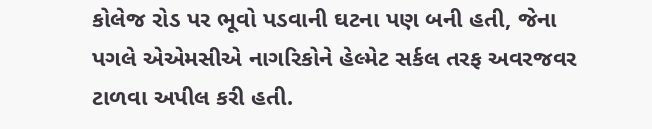કોલેજ રોડ પર ભૂવો પડવાની ઘટના પણ બની હતી, જેના પગલે એએમસીએ નાગરિકોને હેલ્મેટ સર્કલ તરફ અવરજવર ટાળવા અપીલ કરી હતી.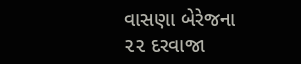વાસણા બેરેજના ૨૨ દરવાજા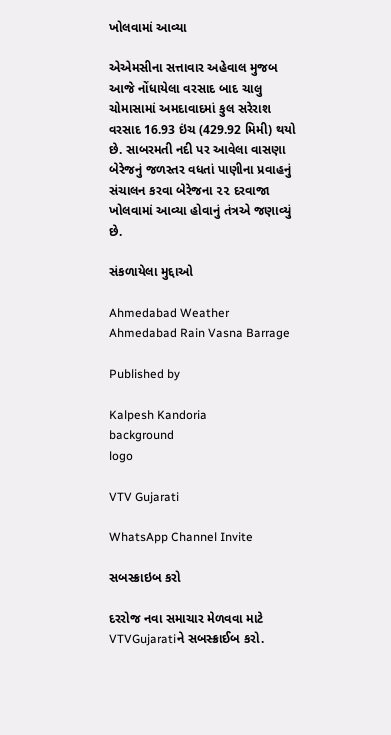ખોલવામાં આવ્યા

એએમસીના સત્તાવાર અહેવાલ મુજબ આજે નોંધાયેલા વરસાદ બાદ ચાલુ ચોમાસામાં અમદાવાદમાં કુલ સરેરાશ વરસાદ 16.93 ઇંચ (429.92 મિમી) થયો છે. સાબરમતી નદી પર આવેલા વાસણા બેરેજનું જળસ્તર વધતાં પાણીના પ્રવાહનું સંચાલન કરવા બેરેજના ૨૨ દરવાજા ખોલવામાં આવ્યા હોવાનું તંત્રએ જણાવ્યું છે.

સંકળાયેલા મુદ્દાઓ

Ahmedabad Weather Ahmedabad Rain Vasna Barrage

Published by

Kalpesh Kandoria
background
logo

VTV Gujarati

WhatsApp Channel Invite

સબસ્ક્રાઇબ કરો

દરરોજ નવા સમાચાર મેળવવા માટે VTVGujaratiને સબસ્ક્રાઈબ કરો.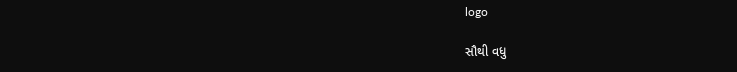logo

સૌથી વધુ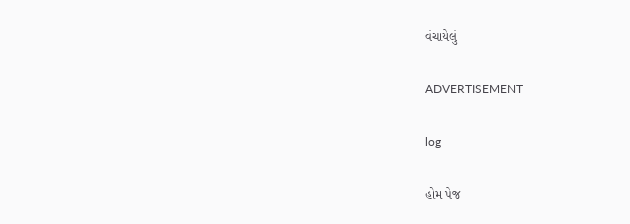વંચાયેલું

ADVERTISEMENT

log

હોમ પેજ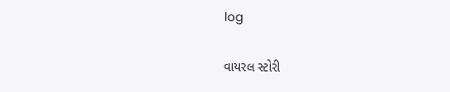log

વાયરલ સ્ટોરી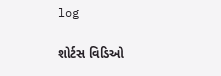log

શોર્ટસ વિડિઓ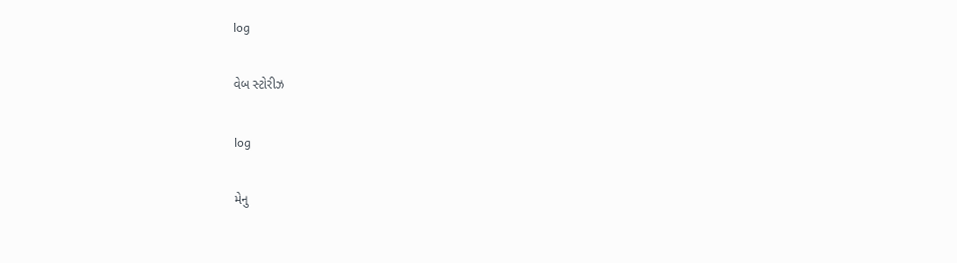log

વેબ સ્ટોરીઝ

log

મેનુ